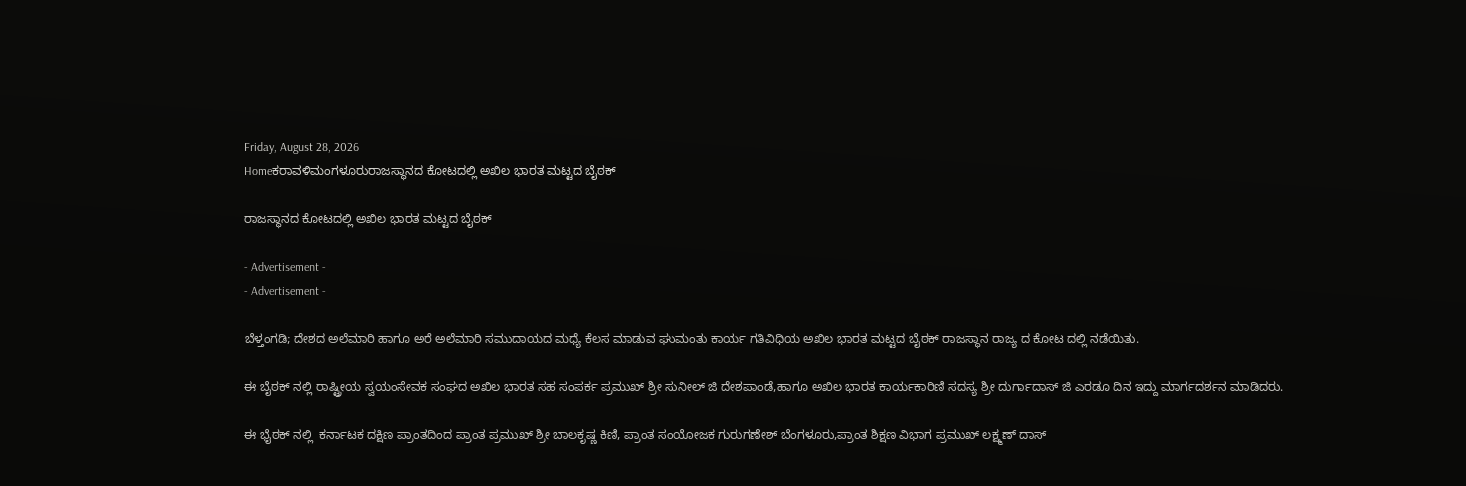Friday, August 28, 2026
Homeಕರಾವಳಿಮಂಗಳೂರುರಾಜಸ್ಥಾನದ ಕೋಟದಲ್ಲಿ ಅಖಿಲ ಭಾರತ ಮಟ್ಟದ ಬೈಠಕ್

ರಾಜಸ್ಥಾನದ ಕೋಟದಲ್ಲಿ ಅಖಿಲ ಭಾರತ ಮಟ್ಟದ ಬೈಠಕ್

- Advertisement -
- Advertisement -

ಬೆಳ್ತಂಗಡಿ; ದೇಶದ ಅಲೆಮಾರಿ ಹಾಗೂ ಅರೆ ಅಲೆಮಾರಿ ಸಮುದಾಯದ ಮಧ್ಯೆ ಕೆಲಸ ಮಾಡುವ ಘುಮಂತು ಕಾರ್ಯ ಗತಿವಿಧಿಯ ಅಖಿಲ ಭಾರತ ಮಟ್ಟದ ಬೈಠಕ್ ರಾಜಸ್ಥಾನ ರಾಜ್ಯ ದ ಕೋಟ ದಲ್ಲಿ ನಡೆಯಿತು.

ಈ ಬೈಠಕ್ ನಲ್ಲಿ ರಾಷ್ಟ್ರೀಯ ಸ್ವಯಂಸೇವಕ ಸಂಘದ ಅಖಿಲ ಭಾರತ ಸಹ ಸಂಪರ್ಕ ಪ್ರಮುಖ್ ಶ್ರೀ ಸುನೀಲ್ ಜಿ ದೇಶಪಾಂಡೆ,ಹಾಗೂ ಅಖಿಲ ಭಾರತ ಕಾರ್ಯಕಾರಿಣಿ ಸದಸ್ಯ ಶ್ರೀ ದುರ್ಗಾದಾಸ್ ಜಿ ಎರಡೂ ದಿನ ಇದ್ದು ಮಾರ್ಗದರ್ಶನ ಮಾಡಿದರು.

ಈ ಭೈಠಕ್ ನಲ್ಲಿ  ಕರ್ನಾಟಕ ದಕ್ಷಿಣ ಪ್ರಾಂತದಿಂದ ಪ್ರಾಂತ ಪ್ರಮುಖ್ ಶ್ರೀ ಬಾಲಕೃಷ್ಣ ಕಿಣಿ, ಪ್ರಾಂತ ಸಂಯೋಜಕ ಗುರುಗಣೇಶ್ ಬೆಂಗಳೂರು,ಪ್ರಾಂತ ಶಿಕ್ಷಣ ವಿಭಾಗ ಪ್ರಮುಖ್ ಲಕ್ಷ್ಮಣ್ ದಾಸ್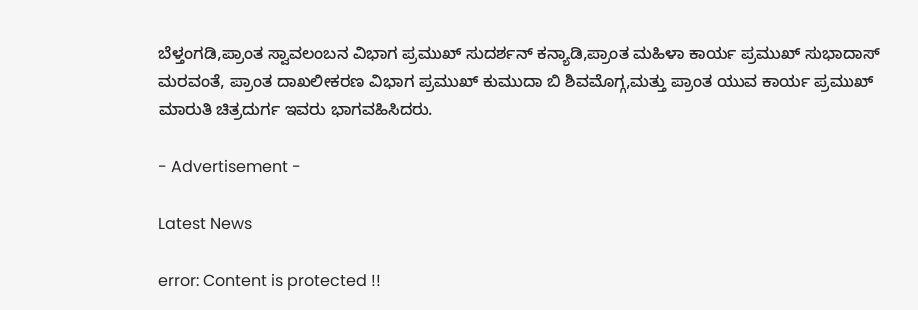ಬೆಳ್ತಂಗಡಿ,ಪ್ರಾಂತ ಸ್ವಾವಲಂಬನ ವಿಭಾಗ ಪ್ರಮುಖ್ ಸುದರ್ಶನ್ ಕನ್ಯಾಡಿ,ಪ್ರಾಂತ ಮಹಿಳಾ ಕಾರ್ಯ ಪ್ರಮುಖ್ ಸುಭಾದಾಸ್ ಮರವಂತೆ, ಪ್ರಾಂತ ದಾಖಲೀಕರಣ ವಿಭಾಗ ಪ್ರಮುಖ್ ಕುಮುದಾ ಬಿ ಶಿವಮೊಗ್ಗ,ಮತ್ತು ಪ್ರಾಂತ ಯುವ ಕಾರ್ಯ ಪ್ರಮುಖ್ ಮಾರುತಿ ಚಿತ್ರದುರ್ಗ ಇವರು ಭಾಗವಹಿಸಿದರು.

- Advertisement -

Latest News

error: Content is protected !!